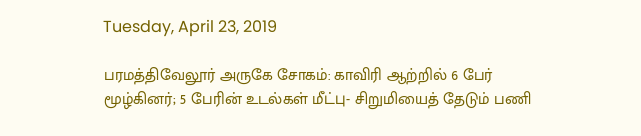Tuesday, April 23, 2019

பரமத்திவேலூர் அருகே சோகம்: காவிரி ஆற்றில் 6 பேர் மூழ்கினர்; 5 பேரின் உடல்கள் மீட்பு- சிறுமியைத் தேடும் பணி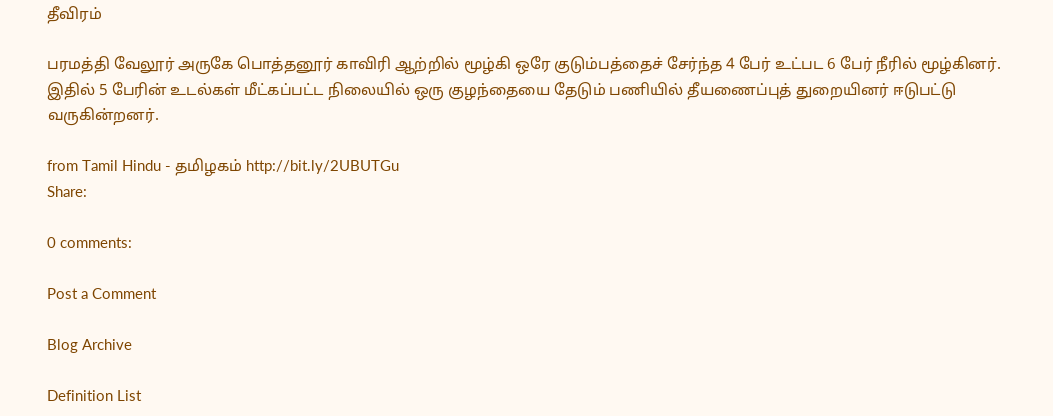தீவிரம்

பரமத்தி வேலூர் அருகே பொத்தனூர் காவிரி ஆற்றில் மூழ்கி ஒரே குடும்பத்தைச் சேர்ந்த 4 பேர் உட்பட 6 பேர் நீரில் மூழ்கினர். இதில் 5 பேரின் உடல்கள் மீட்கப்பட்ட நிலையில் ஒரு குழந்தையை தேடும் பணியில் தீயணைப்புத் துறையினர் ஈடுபட்டு வருகின்றனர்.

from Tamil Hindu - தமிழகம் http://bit.ly/2UBUTGu
Share:

0 comments:

Post a Comment

Blog Archive

Definition List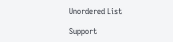Unordered List

Support